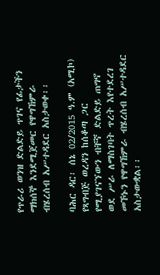የጥራሪ ወንዝ ድልድይ ጥገና የፊታችን ማክሰኞ እንደሚጀመር የዋግኸምራ ብሄረሰብ አሥተዳደር አስታወቀ፡፡

ባሕር ዳር፡ ሰኔ 02/2015 ዓ.ም (አሚኮ) የጻግብጅ ወረዳን ከሰቆጣ ጋር የሚያገናኘውን ብቸኛ ድልድይ ጠግኖ ወደ ሥራ ለማስገባት ጥረት እየተደረገ መኾኑን የዋግኸምራ ብሄረሰብ አሥተዳደር አስታውቋል፡፡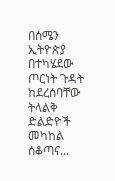በሰሜን ኢትዮጵያ በተካሄደው ጦርነት ጉዳት ከደረሰባቸው ትላልቅ ድልድዮች መካከል ሰቆጣና...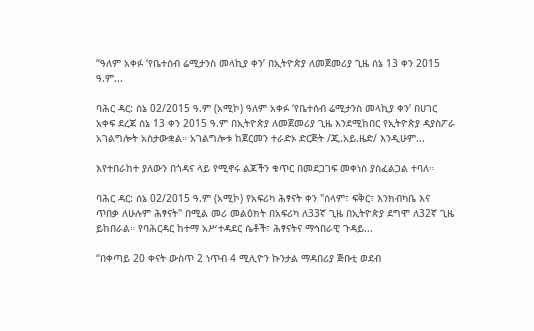“ዓለም አቀፉ ‘የቤተሰብ ሬሚታንስ መላኪያ ቀን’ በኢትዮጵያ ለመጀመሪያ ጊዜ ሰኔ 13 ቀን 2015 ዓ.ም...

ባሕር ዳር: ሰኔ 02/2015 ዓ.ም (አሚኮ) ዓለም አቀፉ ‘የቤተሰብ ሬሚታንስ መላኪያ ቀን’ በሀገር አቀፍ ደረጃ ሰኔ 13 ቀን 2015 ዓ.ም በኢትዮጵያ ለመጀመሪያ ጊዜ እንደሚከበር የኢትዮጵያ ዳያስፖራ አገልግሎት አስታውቋል። አገልግሎቱ ከጀርመን ተራድኦ ድርጅት /ጂ.አይ.ዜድ/ እንዲሁም...

እየተበራከተ ያለውን በጎዳና ላይ የሚኖሩ ልጆችን ቁጥር በመደጋገፍ መቀነስ ያስፈልጋል ተባለ።

ባሕር ዳር: ሰኔ 02/2015 ዓ.ም (አሚኮ) የአፍሪካ ሕፃናት ቀን "ሰላም፣ ፍቅር፣ እንክብካቤ እና ጥበቃ ለሁሉም ሕፃናት" በሚል መሪ መልዕክት በአፍሪካ ለ33ኛ ጊዜ በኢትዮጵያ ደግሞ ለ32ኛ ጊዜ ይከበራል። የባሕርዳር ከተማ አሥተዳደር ሴቶች፣ ሕፃናትና ማኅበራዊ ጉዳይ...

“በቀጣይ 20 ቀናት ውስጥ 2 ነጥብ 4 ሚሊዮን ኩንታል ማዳበሪያ ጅቡቲ ወደብ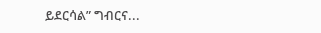ይደርሳል” ግብርና...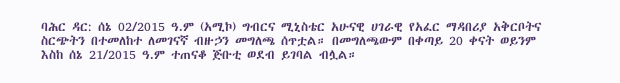ባሕር ዳር: ሰኔ 02/2015 ዓ.ም (አሚኮ) ግብርና ሚኒስቴር አሁናዊ ሀገራዊ የአፈር ማዳበሪያ አቅርቦትና ስርጭትን በተመለከተ ለመገናኛ ብዙኃን መግለጫ ሰጥቷል። በመግለጫውም በቀጣይ 20 ቀናት ወይንም እስከ ሰኔ 21/2015 ዓ.ም ተጠናቆ ጅቡቲ ወደብ ይገባል ብሏል።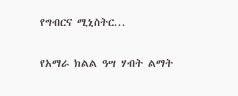የግብርና ሚኒስትር...

የአማራ ክልል ዓሣ ሃብት ልማት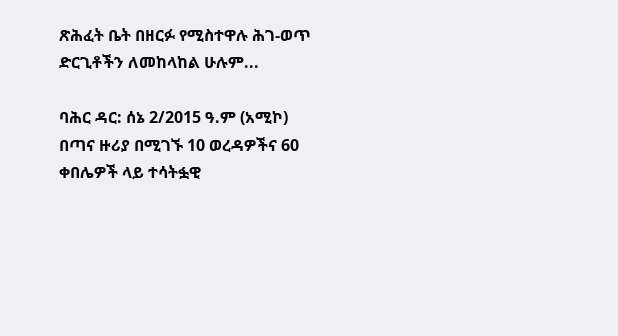ጽሕፈት ቤት በዘርፉ የሚስተዋሉ ሕገ-ወጥ ድርጊቶችን ለመከላከል ሁሉም...

ባሕር ዳር: ሰኔ 2/2015 ዓ.ም (አሚኮ) በጣና ዙሪያ በሚገኙ 10 ወረዳዎችና 60 ቀበሌዎች ላይ ተሳትፏዊ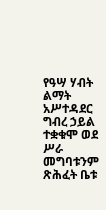የዓሣ ሃብት ልማት አሥተዳደር ግብረ ኃይል ተቋቁሞ ወደ ሥራ መግባቱንም ጽሕፈት ቤቱ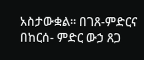አስታውቋል። በገጸ-ምድርና በከርሰ- ምድር ውኃ ጸጋ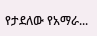የታደለው የአማራ...